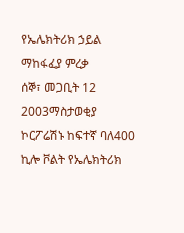የኤሌክትሪክ ኃይል ማከፋፈያ ምረቃ
ሰኞ፣ መጋቢት 12 2003ማስታወቂያ
ኮርፖሬሽኑ ከፍተኛ ባለ400 ኪሎ ቮልት የኤሌክትሪክ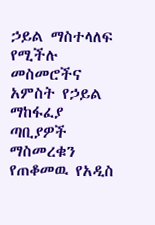ኃይል ማስተላለፍ የሚችሉ መስመሮችና አምስት የኃይል ማከፋፈያ ጣቢያዎች ማስመረቁን የጠቆመዉ የአዲስ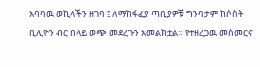አባባዉ ወኪላችን ዘገባ ፤ ለማከፋፈያ ጣቢያዎቹ ግንባታም ከሶስት ቢሊዮን ብር በላይ ወጭ መደረጉን አመልክቷል። የተዘረጋዉ መስመርና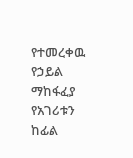የተመረቀዉ የኃይል ማከፋፈያ የአገሪቱን ከፊል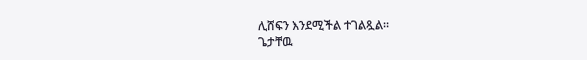ሊሸፍን እንደሚችል ተገልጿል።
ጌታቸዉ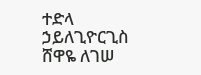ተድላ ኃይለጊዮርጊስ
ሸዋዬ ለገሠ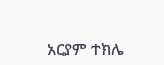አርያም ተክሌ